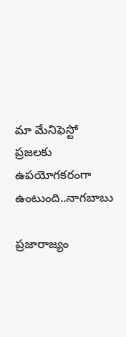మా మేనిఫెస్టో ప్రజలకు ఉపయోగకరంగా ఉంటుంది..నాగబాబు

ప్రజారాజ్యం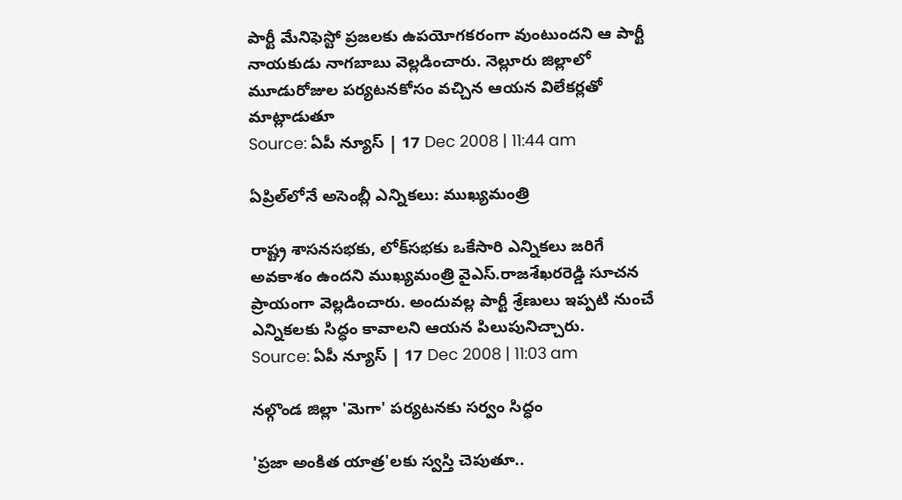పార్టీ మేనిఫెస్టో ప్రజలకు ఉపయోగకరంగా వుంటుందని ఆ పార్టీ నాయకుడు నాగబాబు వెల్లడించారు. నెల్లూరు జిల్లాలో మూడురోజుల పర్యటనకోసం వచ్చిన ఆయన విలేకర్లతో మాట్లాడుతూ
Source: ఏపీ న్యూస్ | 17 Dec 2008 | 11:44 am

ఏప్రిల్‌లోనే అసెంబ్లీ ఎన్నికలు: ముఖ్యమంత్రి

రాష్ట్ర శాసనసభకు, లోక్‌సభకు ఒకేసారి ఎన్నికలు జరిగే అవకాశం ఉందని ముఖ్యమంత్రి వైఎస్.రాజశేఖరరెడ్డి సూచన ప్రాయంగా వెల్లడించారు. అందువల్ల పార్టీ శ్రేణులు ఇప్పటి నుంచే ఎన్నికలకు సిద్ధం కావాలని ఆయన పిలుపునిచ్చారు.
Source: ఏపీ న్యూస్ | 17 Dec 2008 | 11:03 am

నల్గొండ జిల్లా 'మెగా' పర్యటనకు సర్వం సిద్ధం

'ప్రజా అంకిత యాత్ర'లకు స్వస్తి చెపుతూ..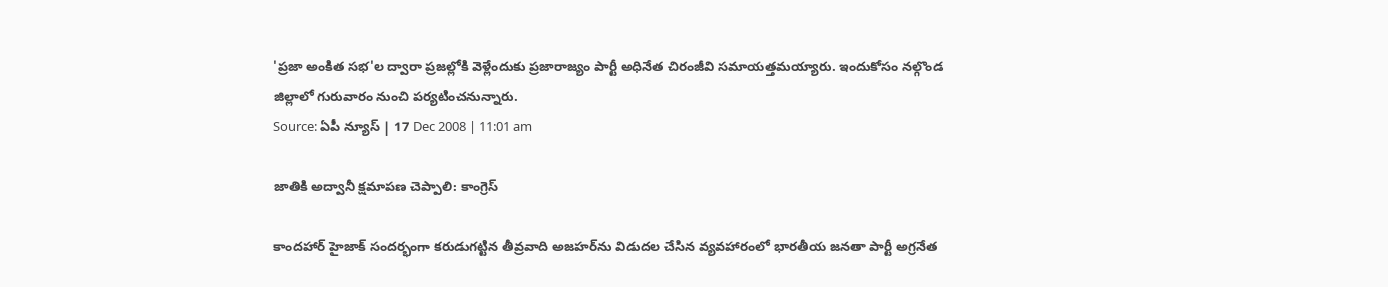'ప్రజా అంకిత సభ'ల ద్వారా ప్రజల్లోకి వెళ్లేందుకు ప్రజారాజ్యం పార్టీ అధినేత చిరంజీవి సమాయత్తమయ్యారు. ఇందుకోసం నల్గొండ జిల్లాలో గురువారం నుంచి పర్యటించనున్నారు.
Source: ఏపీ న్యూస్ | 17 Dec 2008 | 11:01 am

జాతికి అద్వానీ క్షమాపణ చెప్పాలి: కాంగ్రెస్

కాందహార్ హైజాక్ సందర్భంగా కరుడుగట్టిన తీవ్రవాది అజహర్‌ను విడుదల చేసిన వ్యవహారంలో భారతీయ జనతా పార్టీ అగ్రనేత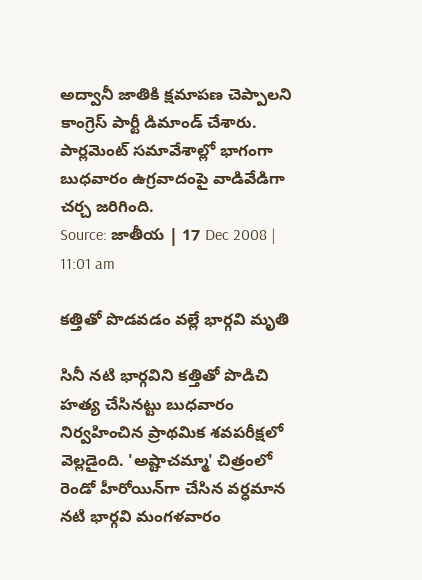అద్వానీ జాతికి క్షమాపణ చెప్పాలని కాంగ్రెస్ పార్టీ డిమాండ్ చేశారు. పార్లమెంట్‌ సమావేశాల్లో భాగంగా బుధవారం ఉగ్రవాదంపై వాడివేడిగా చర్చ జరిగింది.
Source: జాతీయ | 17 Dec 2008 | 11:01 am

కత్తితో పొడవడం వల్లే భార్గవి మృతి

సినీ నటి భార్గవిని కత్తితో పొడిచి హత్య చేసినట్టు బుధవారం నిర్వహించిన ప్రాథమిక శవపరీక్షలో వెల్లడైంది. 'అష్టాచమ్మా' చిత్రంలో రెండో హీరోయిన్‌గా చేసిన వర్ధమాన నటి భార్గవి మంగళవారం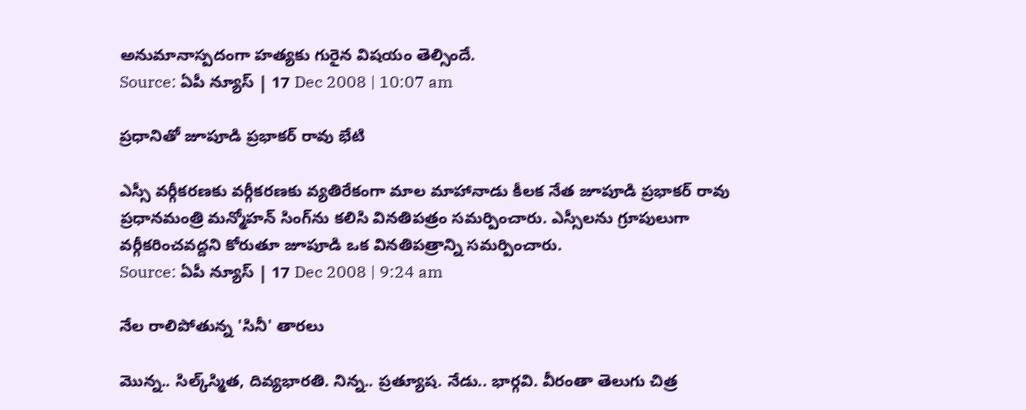అనుమానాస్పదంగా హత్యకు గురైన విషయం తెల్సిందే.
Source: ఏపీ న్యూస్ | 17 Dec 2008 | 10:07 am

ప్రధానితో జూపూడి ప్రభాకర్ రావు భేటి

ఎస్సీ వర్గీకరణకు వర్గీకరణకు వ్యతిరేకంగా మాల మాహానాడు కీలక నేత జూపూడి ప్రభాకర్ రావు ప్రధానమంత్రి మన్మోహన్ సింగ్‌ను కలిసి వినతిపత్రం సమర్పించారు. ఎస్సీలను గ్రూపులుగా వర్గీకరించవద్దని కోరుతూ జూపూడి ఒక వినతిపత్రాన్ని సమర్పించారు.
Source: ఏపీ న్యూస్ | 17 Dec 2008 | 9:24 am

నేల రాలిపోతున్న 'సినీ' తారలు

మొన్న.. సిల్క్‌స్మిత, దివ్యభారతి. నిన్న.. ప్రత్యూష. నేడు.. భార్గవి. వీరంతా తెలుగు చిత్ర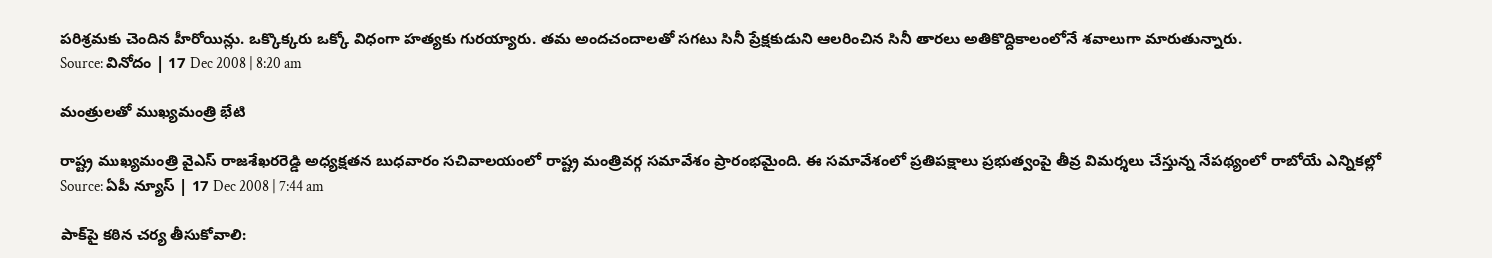పరిశ్రమకు చెందిన హీరోయిన్లు. ఒక్కొక్కరు ఒక్కో విధంగా హత్యకు గురయ్యారు. తమ అందచందాలతో సగటు సినీ ప్రేక్షకుడుని ఆలరించిన సినీ తారలు అతికొద్దికాలంలోనే శవాలుగా మారుతున్నారు.
Source: వినోదం | 17 Dec 2008 | 8:20 am

మంత్రులతో ముఖ్యమంత్రి భేటి

రాష్ట్ర ముఖ్యమంత్రి వైఎస్ రాజశేఖర‌రెడ్డి అధ్యక్షతన బుధవారం సచివాలయంలో రాష్ట్ర మంత్రివర్గ సమావేశం ప్రారంభమైంది. ఈ సమావేశంలో ప్రతి‌పక్షాలు ప్రభుత్వం‌పై తీవ్ర విమర్శలు చేస్తున్న నేపథ్యంలో రాబోయే ఎన్నికల్లో
Source: ఏపీ న్యూస్ | 17 Dec 2008 | 7:44 am

పాక్‌పై కఠిన చర్య తీసుకోవాలి: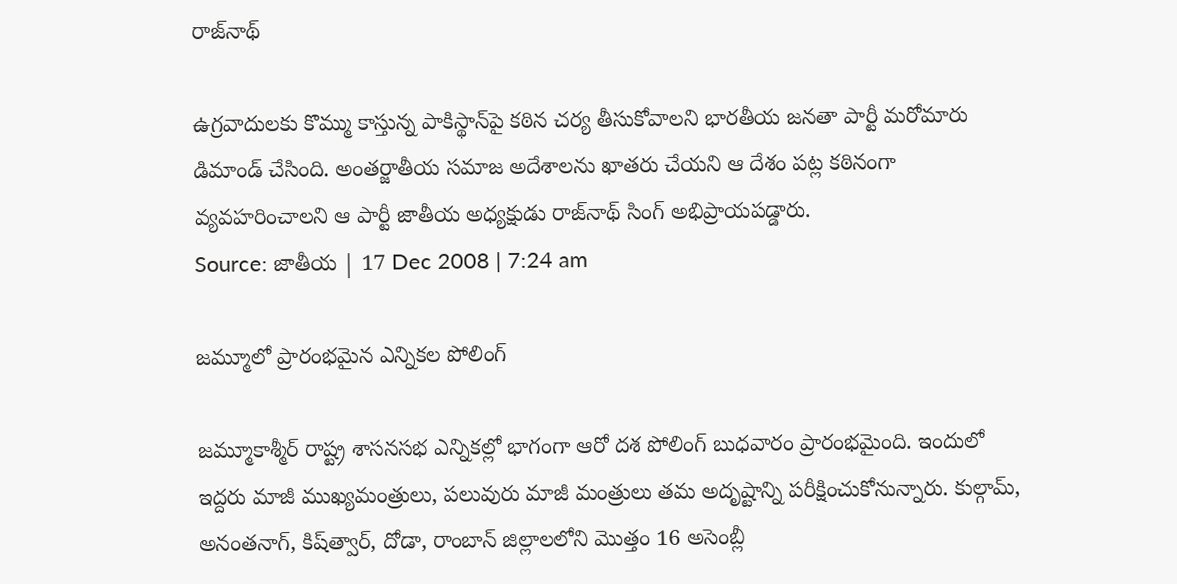రాజ్‌నాథ్

ఉగ్రవాదులకు కొమ్ము కాస్తున్న పాకిస్థాన్‌పై కఠిన చర్య తీసుకోవాలని భారతీయ జనతా పార్టీ మరోమారు డిమాండ్ చేసింది. అంతర్జాతీయ సమాజ అదేశాలను ఖాతరు చేయని ఆ దేశం పట్ల కఠినంగా వ్యవహరించాలని ఆ పార్టీ జాతీయ అధ్యక్షుడు రాజ్‌నాథ్ సింగ్ అభిప్రాయపడ్డారు.
Source: జాతీయ | 17 Dec 2008 | 7:24 am

జమ్మూలో ప్రారంభమైన ఎన్నికల పోలింగ్

జమ్మూకాశ్మీర్ రాష్ట్ర శాసనసభ ఎన్నికల్లో భాగంగా ఆరో దశ పోలింగ్ బుధవారం ప్రారంభమైంది. ఇందులో ఇద్దరు మాజీ ముఖ్యమంత్రులు, పలువురు మాజీ మంత్రులు తమ అదృష్టాన్ని పరీక్షించుకోనున్నారు. కుల్గామ్, అనంతనాగ్, కిష్‌త్వార్, దోడా, రాంబాన్ జిల్లాలలోని మొత్తం 16 అసెంబ్లీ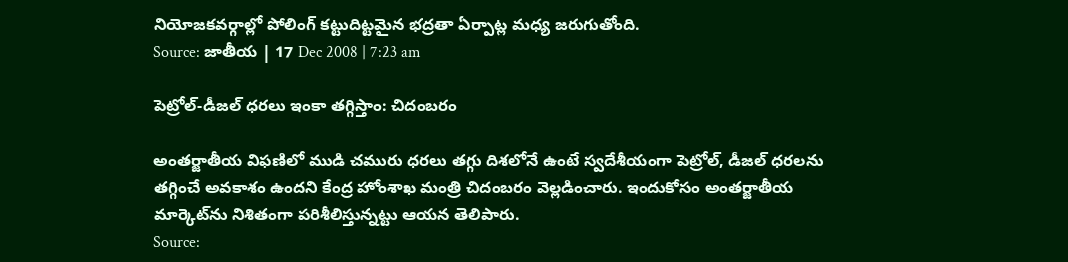నియోజకవర్గాల్లో పోలింగ్ కట్టుదిట్టమైన భద్రతా ఏర్పాట్ల మధ్య జరుగుతోంది.
Source: జాతీయ | 17 Dec 2008 | 7:23 am

పెట్రోల్-డీజల్ ధరలు ఇంకా తగ్గిస్తాం: చిదంబరం

అంతర్జాతీయ విఫణిలో ముడి చమురు ధరలు తగ్గు దిశలోనే ఉంటే స్వదేశీయంగా పెట్రోల్, డీజల్ ధరలను తగ్గించే అవకాశం ఉందని కేంద్ర హోంశాఖ మంత్రి చిదంబరం వెల్లడించారు. ఇందుకోసం అంతర్జాతీయ మార్కెట్‌ను నిశితంగా పరిశీలిస్తున్నట్టు ఆయన తెలిపారు.
Source: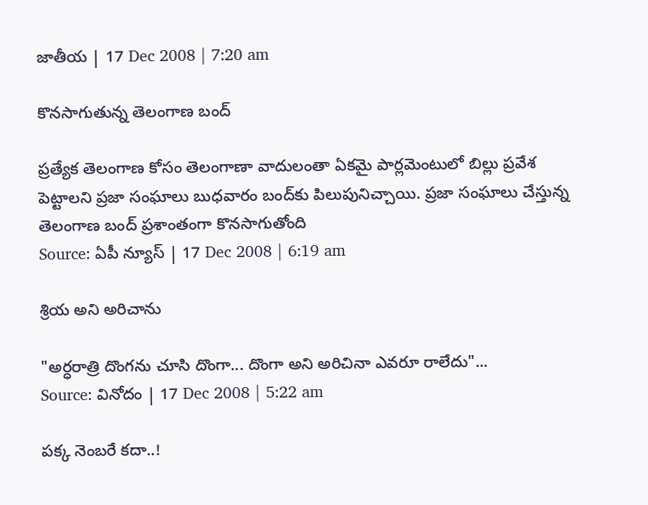జాతీయ | 17 Dec 2008 | 7:20 am

కొనసాగుతున్న తెలంగాణ బంద్

ప్రత్యేక తెలంగాణ కోసం తెలంగాణా వాదులంతా ఏకమై పార్లమెంటు‌లో బిల్లు ప్రవేశ పెట్టాలని ప్రజా సంఘాలు బుధవారం బంద్‌కు పిలుపునిచ్చాయి. ప్రజా సంఘాలు చేస్తున్న తెలంగాణ బంద్ ప్రశాంతంగా కొనసాగుతోంది
Source: ఏపీ న్యూస్ | 17 Dec 2008 | 6:19 am

శ్రియ అని అరిచాను

"అర్ధరాత్రి దొంగను చూసి దొంగా... దొంగా అని అరిచినా ఎవరూ రాలేదు"...
Source: వినోదం | 17 Dec 2008 | 5:22 am

పక్క నెంబరే కదా..!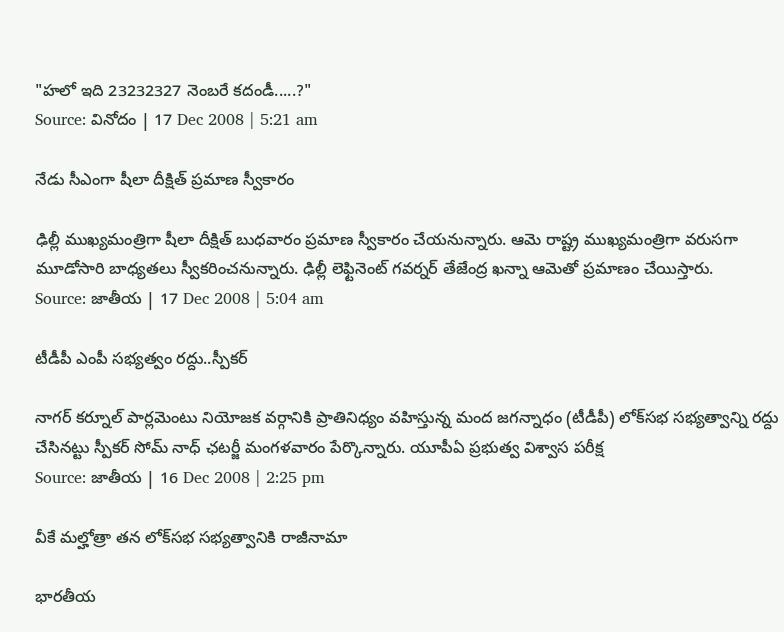"హలో ఇది 23232327 నెంబరే కదండీ.....?"
Source: వినోదం | 17 Dec 2008 | 5:21 am

నేడు సీఎంగా షీలా దీక్షిత్ ప్రమాణ స్వీకారం

ఢిల్లీ ముఖ్యమంత్రిగా షీలా దీక్షిత్ బుధవారం ప్రమాణ స్వీకారం చేయనున్నారు. ఆమె రాష్ట్ర ముఖ్యమంత్రిగా వరుసగా మూడోసారి బాధ్యతలు స్వీకరించనున్నారు. ఢిల్లీ లెఫ్టినెంట్ గవర్నర్ తేజేంద్ర ఖన్నా ఆమెతో ప్రమాణం చేయిస్తారు.
Source: జాతీయ | 17 Dec 2008 | 5:04 am

టీడీపీ ఎంపీ సభ్యత్వం రద్దు..స్పీకర్

నాగర్ కర్నూల్ పార్లమెంటు నియోజక వర్గానికి ప్రాతినిధ్యం వహిస్తున్న మంద జగన్నాధం (టీడీపీ) లోక్‌సభ సభ్యత్వాన్ని రద్దు చేసినట్టు స్పీకర్ సోమ్ నాధ్ ఛటర్జీ మంగళవారం పేర్కొన్నారు. యూపీఏ ప్రభుత్వ విశ్వాస పరీక్ష
Source: జాతీయ | 16 Dec 2008 | 2:25 pm

వీకే మల్హోత్రా తన లోక్‌సభ సభ్యత్వానికి రాజీనామా

భారతీయ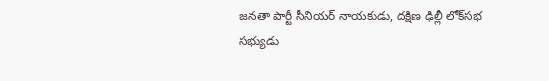జనతా పార్టీ సీనియర్ నాయకుడు, దక్షిణ ఢిల్లీ లోక్‌సభ సభ్యుడు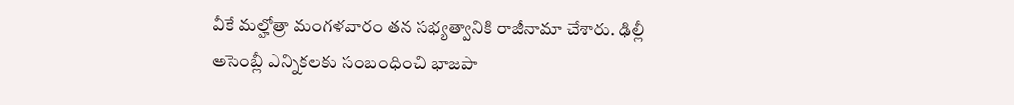వీకే మల్హోత్రా మంగళ‌వారం తన సభ్యత్వానికి రాజీనామా చేశారు. ఢిల్లీ అసెంబ్లీ ఎన్నికలకు సంబంధించి భాజపా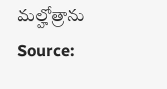మల్హోత్రాను
Source: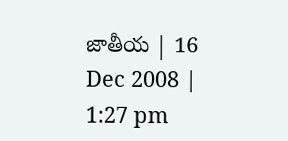జాతీయ | 16 Dec 2008 | 1:27 pm